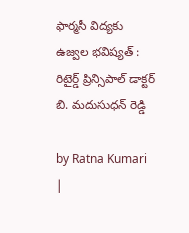ఫార్మసీ విద్యకు ఉజ్వల భవిష్యత్ : రిటైర్డ్ ప్రిన్సిపాల్ డాక్టర్ బి. మదుసుధన్ రెడ్డి

by Ratna Kumari |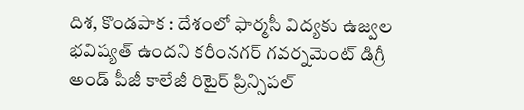దిశ‌, కొండ‌పాక : దేశంలో ఫార్మసీ విద్యకు ఉజ్వల భవిష్యత్‌ ఉందని కరీంనగర్ గవర్నమెంట్ డిగ్రీ అండ్ పీజీ కాలేజీ రిటైర్ ప్రిన్సిపల్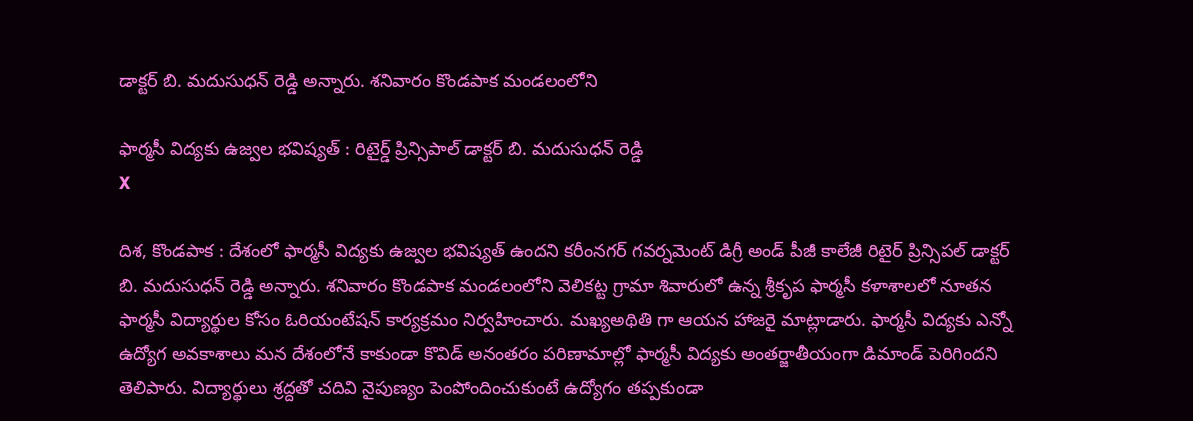డాక్టర్ బి. మదుసుధన్ రెడ్డి అన్నారు. శనివారం కొండపాక మండలంలోని

ఫార్మసీ విద్యకు ఉజ్వల భవిష్యత్ : రిటైర్డ్ ప్రిన్సిపాల్ డాక్టర్ బి. మదుసుధన్ రెడ్డి
X

దిశ‌, కొండ‌పాక : దేశంలో ఫార్మసీ విద్యకు ఉజ్వల భవిష్యత్‌ ఉందని కరీంనగర్ గవర్నమెంట్ డిగ్రీ అండ్ పీజీ కాలేజీ రిటైర్ ప్రిన్సిపల్ డాక్టర్ బి. మదుసుధన్ రెడ్డి అన్నారు. శనివారం కొండపాక మండలంలోని వెలికట్ట గ్రామా శివారులో ఉన్న శ్రీకృప ఫార్మసీ కళాశాలలో నూతన ఫార్మసీ విద్యార్థుల కోసం ఓరియంటేషన్ కార్యక్రమం నిర్వహించారు. మఖ్యఅథితి గా ఆయన హాజ‌రై మాట్లాడారు. ఫార్మసీ విద్యకు ఎన్నో ఉద్యోగ అవకాశాలు మన దేశంలోనే కాకుండా కొవిడ్‌ అనంతరం పరిణామాల్లో ఫార్మసీ విద్యకు అంతర్జాతీయంగా డిమాండ్‌ పెరిగిందని తెలిపారు. విద్యార్థులు శ్రద్దతో చదివి నైపుణ్యం పెంపోందించుకుంటే ఉద్యోగం తప్పకుండా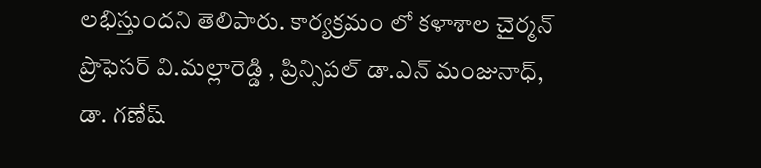ల‌భిస్తుంద‌ని తెలిపారు. కార్యక్రమం లో కళాశాల చైర్మన్ ప్రొఫెసర్ వి.మల్లారెడ్డి , ప్రిన్సిపల్ డా.ఎన్ మంజునాధ్, డా. గణేష్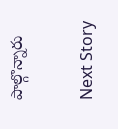పాల్గొన్నారు

Next Story